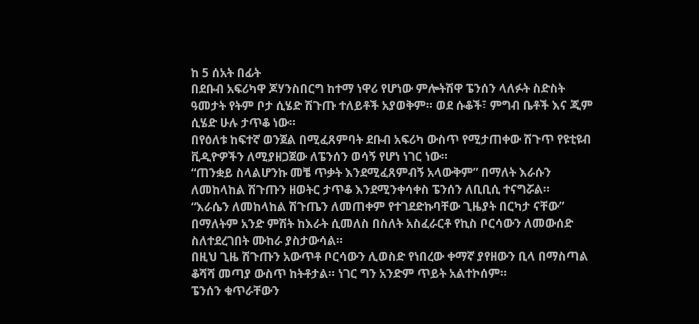ከ 5 ሰአት በፊት
በደቡብ አፍሪካዋ ጆሃንስበርግ ከተማ ነዋሪ የሆነው ምሎትሽዋ ፔንሰን ላለፉት ስድስት ዓመታት የትም ቦታ ሲሄድ ሽጉጡ ተለይቶች አያወቅም። ወደ ሱቆች፣ ምግብ ቤቶች እና ጂም ሲሄድ ሁሉ ታጥቆ ነው።
በየዕለቱ ከፍተኛ ወንጀል በሚፈጸምባት ደቡብ አፍሪካ ውስጥ የሚታጠቀው ሽጉጥ የዩቲዩብ ቪዲዮዎችን ለሚያዘጋጀው ለፔንሰን ወሳኝ የሆነ ነገር ነው።
“ጠንቋይ ስላልሆንኩ መቼ ጥቃት እንደሚፈጸምብኝ አላውቅም” በማለት እራሱን ለመከላከል ሽጉጡን ዘወትር ታጥቆ እንደሚንቀሳቀስ ፔንሰን ለቢቢሲ ተናግሯል።
“እራሴን ለመከላከል ሽጉጤን ለመጠቀም የተገደድኩባቸው ጊዜያት በርካታ ናቸው” በማለትም አንድ ምሽት ከእራት ሲመለስ በስለት አስፈራርቶ የኪስ ቦርሳውን ለመውሰድ ስለተደረገበት ሙከራ ያስታውሳል።
በዚህ ጊዜ ሽጉጡን አውጥቶ ቦርሳውን ሊወስድ የነበረው ቀማኛ ያየዘውን ቢላ በማስጣል ቆሻሻ መጣያ ውስጥ ከትቶታል። ነገር ግን አንድም ጥይት አልተኮሰም።
ፔንሰን ቁጥራቸውን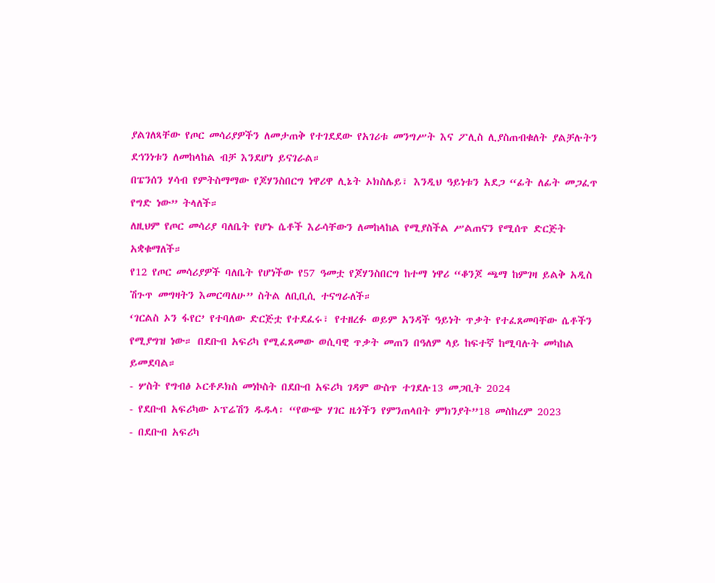ያልገለጻቸው የጦር መሳሪያዎችን ለመታጠቅ የተገደደው የአገሪቱ መንግሥት እና ፖሊስ ሊያስጠብቁለት ያልቻሉትን ደኅንነቱን ለመከላከል ብቻ እንደሆነ ይናገራል።
በፔንሰን ሃሳብ የምትስማማው የጆሃንስበርግ ነዋሪዋ ሊኔት ኦክስሌይ፣ እንዲህ ዓይነቱን አደጋ “ፊት ለፊት መጋፈጥ የግድ ነው” ትላለች።
ለዚህም የጦር መሳሪያ ባለቤት የሆኑ ሴቶች እራሳቸውን ለመከላከል የሚያስችል ሥልጠናን የሚሰጥ ድርጅት አቋቁማለች።
የ12 የጦር መሳሪያዎች ባለቤት የሆነችው የ57 ዓመቷ የጆሃንስበርግ ከተማ ነዋሪ “ቆንጆ ጫማ ከምገዛ ይልቅ አዲስ ሽጉጥ መግዛትን እመርጣለሁ” ስትል ለቢቢሲ ተናግራለች።
‘ገርልስ ኦን ፋየር’ የተባለው ድርጅቷ የተደፈሩ፣ የተዘረፉ ወይም አንዳች ዓይነት ጥቃት የተፈጸመባቸው ሴቶችን የሚያግዝ ነው። በደቡብ አፍሪካ የሚፈጸመው ወሲባዊ ጥቃት መጠን በዓለም ላይ ከፍተኛ ከሚባሉት መካከል ይመደባል።
- ሦስት የግብፅ ኦርቶዶክስ መነኮስት በደቡብ አፍሪካ ገዳም ውስጥ ተገደሉ13 መጋቢት 2024
- የደቡብ አፍሪካው ኦፕሬሽን ዱዱላ፡ “የውጭ ሃገር ዜጎችን የምንጠላበት ምክንያት”18 መስከረም 2023
- በደቡብ አፍሪካ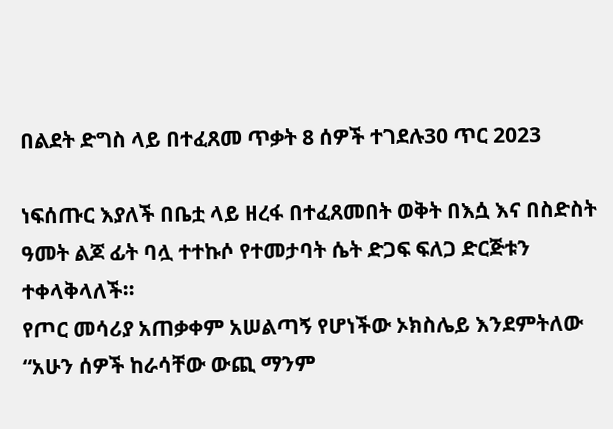በልደት ድግስ ላይ በተፈጸመ ጥቃት 8 ሰዎች ተገደሉ30 ጥር 2023

ነፍሰጡር እያለች በቤቷ ላይ ዘረፋ በተፈጸመበት ወቅት በእሷ እና በስድስት ዓመት ልጆ ፊት ባሏ ተተኩሶ የተመታባት ሴት ድጋፍ ፍለጋ ድርጅቱን ተቀላቅላለች።
የጦር መሳሪያ አጠቃቀም አሠልጣኝ የሆነችው ኦክስሌይ እንደምትለው “አሁን ሰዎች ከራሳቸው ውጪ ማንም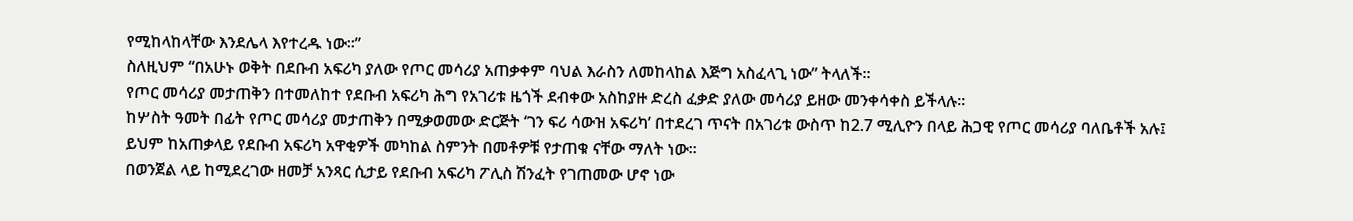የሚከላከላቸው እንደሌላ እየተረዱ ነው።”
ስለዚህም “በአሁኑ ወቅት በደቡብ አፍሪካ ያለው የጦር መሳሪያ አጠቃቀም ባህል እራስን ለመከላከል እጅግ አስፈላጊ ነው” ትላለች።
የጦር መሳሪያ መታጠቅን በተመለከተ የደቡብ አፍሪካ ሕግ የአገሪቱ ዜጎች ደብቀው አስከያዙ ድረስ ፈቃድ ያለው መሳሪያ ይዘው መንቀሳቀስ ይችላሉ።
ከሦስት ዓመት በፊት የጦር መሳሪያ መታጠቅን በሚቃወመው ድርጅት ‘ገን ፍሪ ሳውዝ አፍሪካ’ በተደረገ ጥናት በአገሪቱ ውስጥ ከ2.7 ሚሊዮን በላይ ሕጋዊ የጦር መሳሪያ ባለቤቶች አሉ፤ ይህም ከአጠቃላይ የደቡብ አፍሪካ አዋቂዎች መካከል ስምንት በመቶዎቹ የታጠቁ ናቸው ማለት ነው።
በወንጀል ላይ ከሚደረገው ዘመቻ አንጻር ሲታይ የደቡብ አፍሪካ ፖሊስ ሽንፈት የገጠመው ሆኖ ነው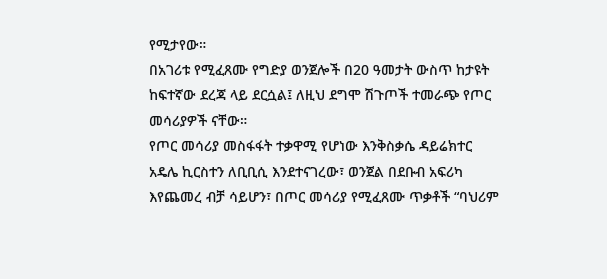የሚታየው።
በአገሪቱ የሚፈጸሙ የግድያ ወንጀሎች በ20 ዓመታት ውስጥ ከታዩት ከፍተኛው ደረጃ ላይ ደርሷል፤ ለዚህ ደግሞ ሽጉጦች ተመራጭ የጦር መሳሪያዎች ናቸው።
የጦር መሳሪያ መስፋፋት ተቃዋሚ የሆነው እንቅስቃሴ ዳይሬክተር አዴሌ ኪርስተን ለቢቢሲ እንደተናገረው፣ ወንጀል በደቡብ አፍሪካ እየጨመረ ብቻ ሳይሆን፣ በጦር መሳሪያ የሚፈጸሙ ጥቃቶች “ባህሪም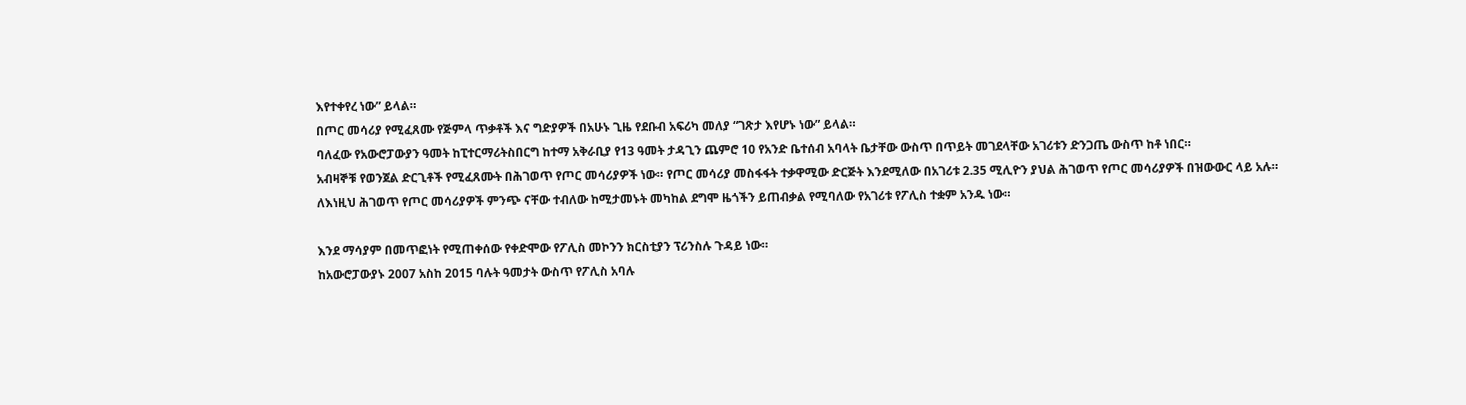እየተቀየረ ነው” ይላል።
በጦር መሳሪያ የሚፈጸሙ የጅምላ ጥቃቶች እና ግድያዎች በአሁኑ ጊዜ የደቡብ አፍሪካ መለያ “ገጽታ እየሆኑ ነው” ይላል።
ባለፈው የአውሮፓውያን ዓመት ከፒተርማሪትስበርግ ከተማ አቅራቢያ የ13 ዓመት ታዳጊን ጨምሮ 10 የአንድ ቤተሰብ አባላት ቤታቸው ውስጥ በጥይት መገደላቸው አገሪቱን ድንጋጤ ውስጥ ከቶ ነበር።
አብዛኞቹ የወንጀል ድርጊቶች የሚፈጸሙት በሕገወጥ የጦር መሳሪያዎች ነው። የጦር መሳሪያ መስፋፋት ተቃዋሚው ድርጅት እንደሚለው በአገሪቱ 2.35 ሚሊዮን ያህል ሕገወጥ የጦር መሳሪያዎች በዝውውር ላይ አሉ።
ለእነዚህ ሕገወጥ የጦር መሳሪያዎች ምንጭ ናቸው ተብለው ከሚታመኑት መካከል ደግሞ ዜጎችን ይጠብቃል የሚባለው የአገሪቱ የፖሊስ ተቋም አንዱ ነው።

እንደ ማሳያም በመጥፎነት የሚጠቀሰው የቀድሞው የፖሊስ መኮንን ክርስቲያን ፕሪንስሉ ጉዳይ ነው።
ከአውሮፓውያኑ 2007 አስከ 2015 ባሉት ዓመታት ውስጥ የፖሊስ አባሉ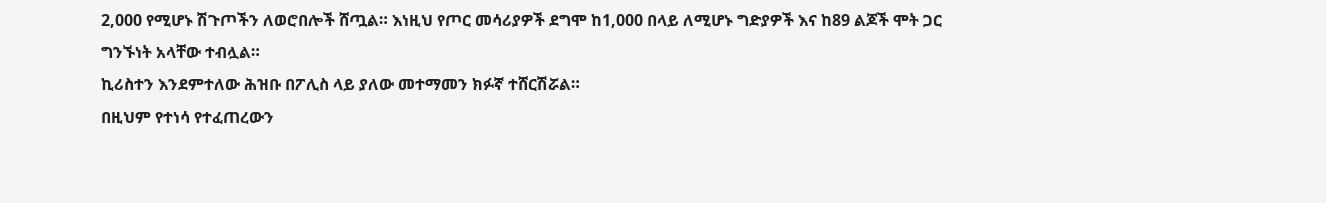2,000 የሚሆኑ ሽጉጦችን ለወሮበሎች ሸጧል። እነዚህ የጦር መሳሪያዎች ደግሞ ከ1,000 በላይ ለሚሆኑ ግድያዎች እና ከ89 ልጆች ሞት ጋር ግንኙነት አላቸው ተብሏል።
ኪሪስተን እንደምተለው ሕዝቡ በፖሊስ ላይ ያለው መተማመን ክፉኛ ተሸርሽሯል።
በዚህም የተነሳ የተፈጠረውን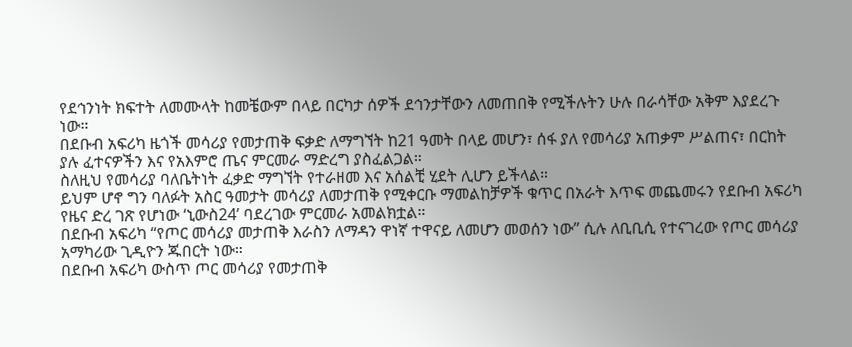የደኅንነት ክፍተት ለመሙላት ከመቼውም በላይ በርካታ ሰዎች ደኅንታቸውን ለመጠበቅ የሚችሉትን ሁሉ በራሳቸው አቅም እያደረጉ ነው።
በደቡብ አፍሪካ ዜጎች መሳሪያ የመታጠቅ ፍቃድ ለማግኘት ከ21 ዓመት በላይ መሆን፣ ሰፋ ያለ የመሳሪያ አጠቃም ሥልጠና፣ በርከት ያሉ ፈተናዎችን እና የአእምሮ ጤና ምርመራ ማድረግ ያስፈልጋል።
ስለዚህ የመሳሪያ ባለቤትነት ፈቃድ ማግኘት የተራዘመ እና አሰልቺ ሂደት ሊሆን ይችላል።
ይህም ሆኖ ግን ባለፉት አስር ዓመታት መሳሪያ ለመታጠቅ የሚቀርቡ ማመልከቻዎች ቁጥር በአራት እጥፍ መጨመሩን የደቡብ አፍሪካ የዜና ድረ ገጽ የሆነው ‘ኒውስ24’ ባደረገው ምርመራ አመልክቷል።
በደቡብ አፍሪካ “የጦር መሳሪያ መታጠቅ እራስን ለማዳን ዋነኛ ተዋናይ ለመሆን መወሰን ነው” ሲሉ ለቢቢሲ የተናገረው የጦር መሳሪያ አማካሪው ጊዲዮን ጁበርት ነው።
በደቡብ አፍሪካ ውስጥ ጦር መሳሪያ የመታጠቅ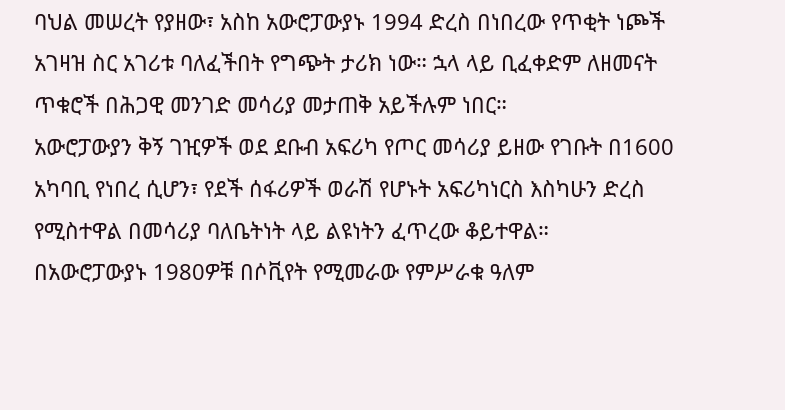ባህል መሠረት የያዘው፣ አስከ አውሮፓውያኑ 1994 ድረስ በነበረው የጥቂት ነጮች አገዛዝ ስር አገሪቱ ባለፈችበት የግጭት ታሪክ ነው። ኋላ ላይ ቢፈቀድም ለዘመናት ጥቁሮች በሕጋዊ መንገድ መሳሪያ መታጠቅ አይችሉም ነበር።
አውሮፓውያን ቅኝ ገዢዎች ወደ ደቡብ አፍሪካ የጦር መሳሪያ ይዘው የገቡት በ1600 አካባቢ የነበረ ሲሆን፣ የደች ሰፋሪዎች ወራሽ የሆኑት አፍሪካነርስ እስካሁን ድረስ የሚስተዋል በመሳሪያ ባለቤትነት ላይ ልዩነትን ፈጥረው ቆይተዋል።
በአውሮፓውያኑ 1980ዎቹ በሶቪየት የሚመራው የምሥራቁ ዓለም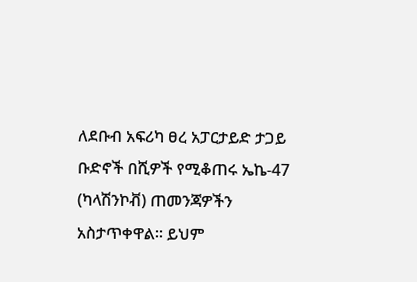ለደቡብ አፍሪካ ፀረ አፓርታይድ ታጋይ ቡድኖች በሺዎች የሚቆጠሩ ኤኬ-47 (ካላሽንኮቭ) ጠመንጃዎችን አስታጥቀዋል። ይህም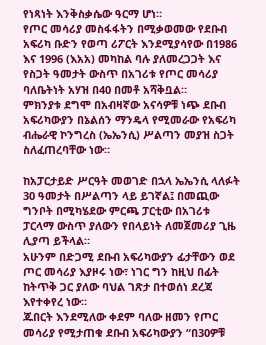የነጻነት እንቅስቃሴው ዓርማ ሆነ።
የጦር መሳሪያ መስፋፋትን በሚቃወመው የደቡብ አፍሪካ ቡድን የወጣ ሪፖርት እንደሚያሳየው በ1986 እና 1996 (እአአ) መካከል ባሉ ያለመረጋጋት እና የስጋት ዓመታት ውስጥ በአገሪቱ የጦር መሳሪያ ባለቤትነት አሃዝ በ40 በመቶ አሻቅቧል።
ምክንያቱ ደግሞ በአብዛኛው አናሳዎቹ ነጭ ደቡብ አፍሪካውያን በኔልሰን ማንዴላ የሚመራው የአፍሪካ ብሔራዊ ኮንግረስ (ኤኤንሲ) ሥልጣን መያዝ ስጋት ስለፈጠረባቸው ነው።

ከአፓርታይድ ሥርዓት መወገድ በኋላ ኤኤንሲ ላለፉት 30 ዓመታት በሥልጣን ላይ ይገኛል፤ በመጪው ግንቦት በሚካሄደው ምርጫ ፓርቲው በአገሪቱ ፓርላማ ውስጥ ያለውን የበላይነት ለመጀመሪያ ጊዜ ሊያጣ ይችላል።
አሁንም በድጋሚ ደቡብ አፍሪካውያን ፊታቸውን ወደ ጦር መሳሪያ እያዞሩ ነው፣ ነገር ግን ከዚህ በፊት ከትጥቅ ጋር ያለው ባህል ገጽታ በተወሰነ ደረጃ እየተቀየረ ነው።
ጁበርት እንደሚለው ቀደም ባለው ዘመን የጦር መሳሪያ የሚታጠቁ ደቡብ አፍሪካውያን “በ30ዎቹ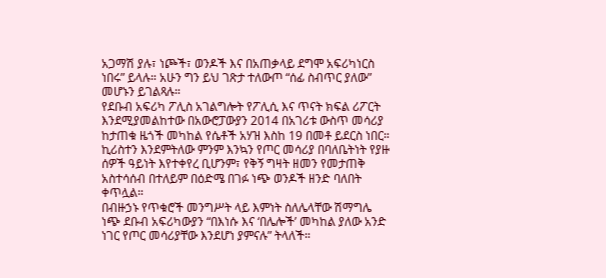አጋማሽ ያሉ፣ ነጮች፣ ወንዶች እና በአጠቃላይ ደግሞ አፍሪካነርስ ነበሩ” ይላሉ። አሁን ግን ይህ ገጽታ ተለውጦ “ሰፊ ስብጥር ያለው” መሆኑን ይገልጻሉ።
የደቡብ አፍሪካ ፖሊስ አገልግሎት የፖሊሲ እና ጥናት ክፍል ሪፖርት እንደሚያመልከተው በአውሮፓውያን 2014 በአገሪቱ ውስጥ መሳሪያ ከታጠቁ ዜጎች መካከል የሴቶች አሃዝ እስከ 19 በመቶ ይደርስ ነበር።
ኪሪስተን እንደምትለው ምንም እንኳን የጦር መሳሪያ በባለቤትነት የያዙ ሰዎች ዓይነት እየተቀየረ ቢሆንም፣ የቅኝ ግዛት ዘመን የመታጠቅ አስተሳሰብ በተለይም በዕድሜ በገፉ ነጭ ወንዶች ዘንድ ባለበት ቀጥሏል።
በብዙኃኑ የጥቁሮች መንግሥት ላይ እምነት ስለሌላቸው ሽማግሌ ነጭ ደቡብ አፍሪካውያን “በእነሱ እና ‘በሌሎች’ መካከል ያለው አንድ ነገር የጦር መሳሪያቸው እንደሆነ ያምናሉ” ትላለች።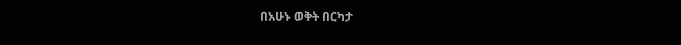በአሁኑ ወቅት በርካታ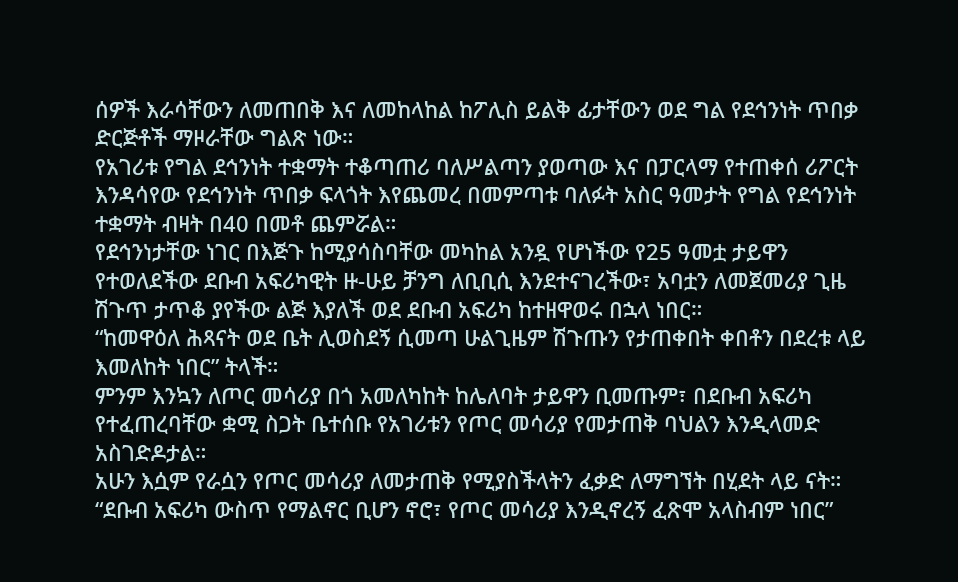ሰዎች እራሳቸውን ለመጠበቅ እና ለመከላከል ከፖሊስ ይልቅ ፊታቸውን ወደ ግል የደኅንነት ጥበቃ ድርጅቶች ማዞራቸው ግልጽ ነው።
የአገሪቱ የግል ደኅንነት ተቋማት ተቆጣጠሪ ባለሥልጣን ያወጣው እና በፓርላማ የተጠቀሰ ሪፖርት እንዳሳየው የደኅንነት ጥበቃ ፍላጎት እየጨመረ በመምጣቱ ባለፉት አስር ዓመታት የግል የደኅንነት ተቋማት ብዛት በ40 በመቶ ጨምሯል።
የደኅንነታቸው ነገር በእጅጉ ከሚያሳስባቸው መካከል አንዷ የሆነችው የ25 ዓመቷ ታይዋን የተወለደችው ደቡብ አፍሪካዊት ዙ-ሁይ ቻንግ ለቢቢሲ እንደተናገረችው፣ አባቷን ለመጀመሪያ ጊዜ ሽጉጥ ታጥቆ ያየችው ልጅ እያለች ወደ ደቡብ አፍሪካ ከተዘዋወሩ በኋላ ነበር።
“ከመዋዕለ ሕጻናት ወደ ቤት ሊወስደኝ ሲመጣ ሁልጊዜም ሽጉጡን የታጠቀበት ቀበቶን በደረቱ ላይ እመለከት ነበር” ትላች።
ምንም እንኳን ለጦር መሳሪያ በጎ አመለካከት ከሌለባት ታይዋን ቢመጡም፣ በደቡብ አፍሪካ የተፈጠረባቸው ቋሚ ስጋት ቤተሰቡ የአገሪቱን የጦር መሳሪያ የመታጠቅ ባህልን እንዲላመድ አስገድዶታል።
አሁን እሷም የራሷን የጦር መሳሪያ ለመታጠቅ የሚያስችላትን ፈቃድ ለማግኘት በሂደት ላይ ናት።
“ደቡብ አፍሪካ ውስጥ የማልኖር ቢሆን ኖሮ፣ የጦር መሳሪያ እንዲኖረኝ ፈጽሞ አላስብም ነበር”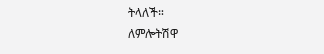ትላለች።
ለምሎትሽዋ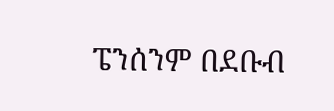ፔንሰንም በደቡብ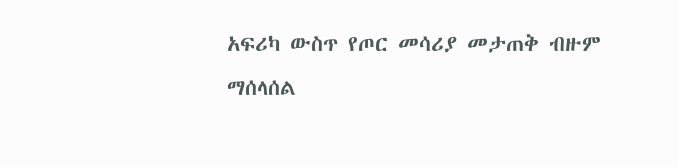አፍሪካ ውስጥ የጦር መሳሪያ መታጠቅ ብዙም ማሰላሰል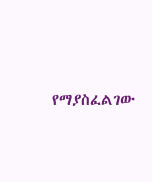የማያስፈልገው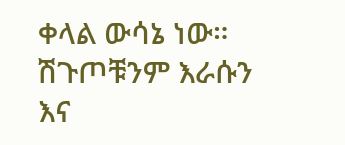ቀላል ውሳኔ ነው። ሽጉጦቹንም እራሱን እና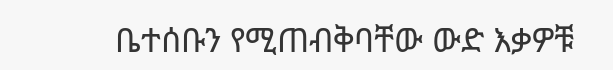ቤተሰቡን የሚጠብቅባቸው ውድ እቃዎቹ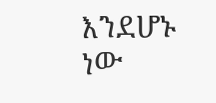እንደሆኑ ነው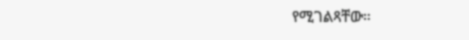የሚገልጻቸው።